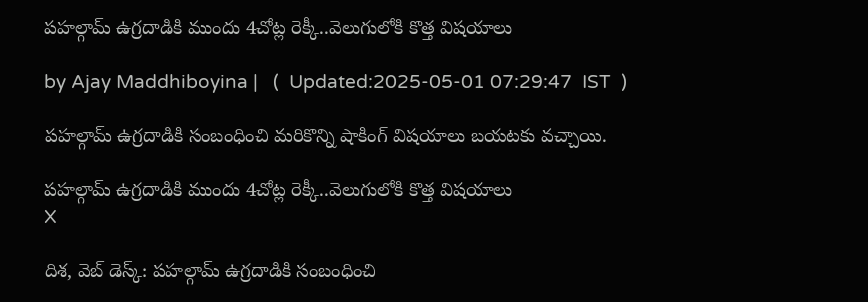పహల్గామ్ ఉగ్రదాడికి ముందు 4చోట్ల రెక్కీ..వెలుగులోకి కొత్త విషయాలు

by Ajay Maddhiboyina |   (  Updated:2025-05-01 07:29:47  IST  )

ప‌హ‌ల్గామ్ ఉగ్ర‌దాడికి సంబంధించి మ‌రికొన్ని షాకింగ్ విష‌యాలు బ‌య‌ట‌కు వ‌చ్చాయి.

పహల్గామ్ ఉగ్రదాడికి ముందు 4చోట్ల రెక్కీ..వెలుగులోకి కొత్త విషయాలు
X

దిశ‌, వెబ్ డెస్క్: ప‌హ‌ల్గామ్ ఉగ్ర‌దాడికి సంబంధించి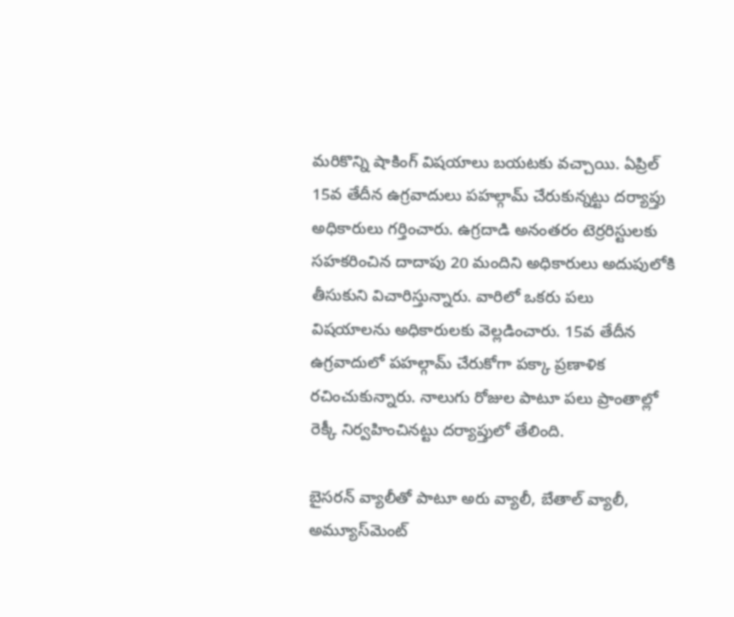మ‌రికొన్ని షాకింగ్ విష‌యాలు బ‌య‌ట‌కు వ‌చ్చాయి. ఏప్రిల్ 15వ తేదీన ఉగ్ర‌వాదులు ప‌హ‌ల్గామ్ చేరుకున్న‌ట్టు ద‌ర్యాప్తు అధికారులు గ‌ర్తించారు. ఉగ్ర‌దాడి అనంత‌రం టెర్ర‌రిస్టుల‌కు స‌హ‌క‌రించిన దాదాపు 20 మందిని అధికారులు అదుపులోకి తీసుకుని విచారిస్తున్నారు. వారిలో ఒక‌రు ప‌లు విష‌యాల‌ను అధికారుల‌కు వెల్ల‌డించారు. 15వ తేదీన ఉగ్ర‌వాదులో ప‌హ‌ల్గామ్ చేరుకోగా ప‌క్కా ప్ర‌ణాళిక ర‌చించుకున్నారు. నాలుగు రోజుల పాటూ ప‌లు ప్రాంతాల్లో రెక్కీ నిర్వ‌హించిన‌ట్టు ద‌ర్యాప్తులో తేలింది.

బైస‌ర‌న్ వ్యాలీతో పాటూ అరు వ్యాలీ, బేతాల్ వ్యాలీ, అమ్యూస్‌మెంట్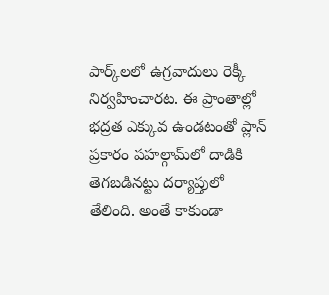పార్క్‌లలో ఉగ్రవాదులు రెక్కీ నిర్వహించారట. ఈ ప్రాంతాల్లో భద్రత ఎక్కువ ఉండటంతో ప్లాన్ ప్రకారం పహల్గామ్‌లో దాడికి తెగబడినట్టు దర్యాప్తులో తేలింది. అంతే కాకుండా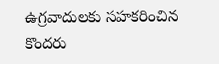ఉగ్రవాదులకు సహకరించిన కొందరు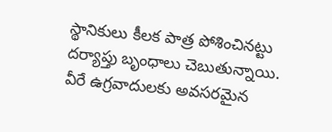స్థానికులు కీలక పాత్ర పోశించినట్టు దర్యాప్తు బృంధాలు చెబుతున్నాయి. వీరే ఉగ్ర‌వాదుల‌కు అవ‌స‌ర‌మైన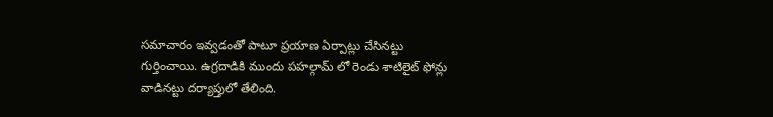స‌మాచారం ఇవ్వడంతో పాటూ ప్ర‌యాణ ఏర్పాట్లు చేసిన‌ట్టు గుర్తించాయి. ఉగ్ర‌దాడికి ముందు ప‌హ‌ల్గామ్ లో రెండు శాటిలైట్ ఫోన్లు వాడిన‌ట్టు ద‌ర్యాప్తులో తేలింది.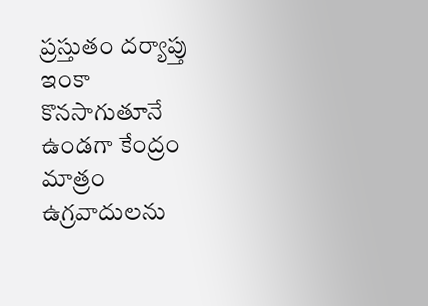ప్ర‌స్తుతం ద‌ర్యాప్తు ఇంకా కొన‌సాగుతూనే ఉండ‌గా కేంద్రం మాత్రం ఉగ్ర‌వాదుల‌ను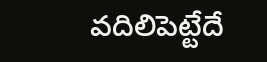వ‌దిలిపెట్టేదే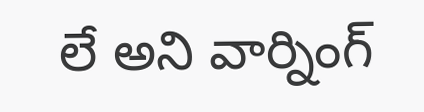లే అని వార్నింగ్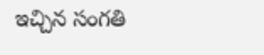ఇచ్చిన సంగతి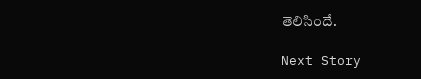తెలిసిందే.

Next Story